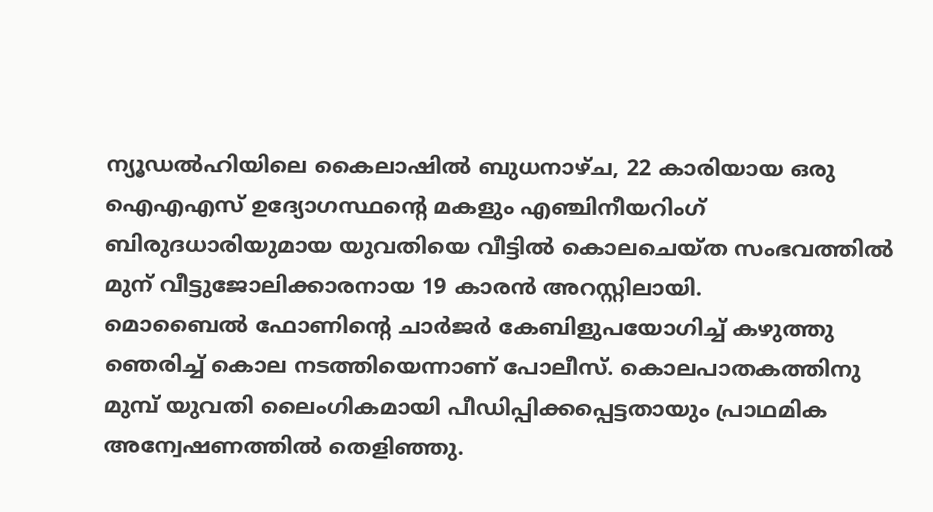ന്യൂഡൽഹിയിലെ കൈലാഷിൽ ബുധനാഴ്ച, 22 കാരിയായ ഒരു ഐഎഎസ് ഉദ്യോഗസ്ഥന്റെ മകളും എഞ്ചിനീയറിംഗ് ബിരുദധാരിയുമായ യുവതിയെ വീട്ടിൽ കൊലചെയ്ത സംഭവത്തിൽ മുന് വീട്ടുജോലിക്കാരനായ 19 കാരൻ അറസ്റ്റിലായി.
മൊബൈൽ ഫോണിന്റെ ചാർജർ കേബിളുപയോഗിച്ച് കഴുത്തു ഞെരിച്ച് കൊല നടത്തിയെന്നാണ് പോലീസ്. കൊലപാതകത്തിനു മുമ്പ് യുവതി ലൈംഗികമായി പീഡിപ്പിക്കപ്പെട്ടതായും പ്രാഥമിക അന്വേഷണത്തിൽ തെളിഞ്ഞു.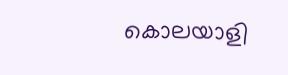കൊലയാളി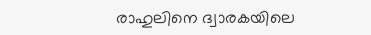രാഹുലിനെ ദ്വാരകയിലെ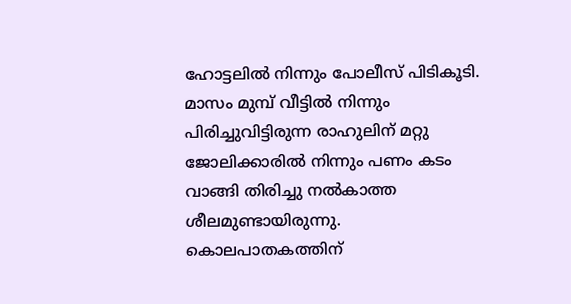ഹോട്ടലിൽ നിന്നും പോലീസ് പിടികൂടി.
മാസം മുമ്പ് വീട്ടിൽ നിന്നും പിരിച്ചുവിട്ടിരുന്ന രാഹുലിന് മറ്റു ജോലിക്കാരിൽ നിന്നും പണം കടം വാങ്ങി തിരിച്ചു നൽകാത്ത ശീലമുണ്ടായിരുന്നു. കൊലപാതകത്തിന്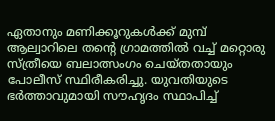ഏതാനും മണിക്കൂറുകൾക്ക് മുമ്പ് ആല്വാറിലെ തന്റെ ഗ്രാമത്തിൽ വച്ച് മറ്റൊരു സ്ത്രീയെ ബലാത്സംഗം ചെയ്തതായും പോലീസ് സ്ഥിരീകരിച്ചു. യുവതിയുടെ ഭർത്താവുമായി സൗഹൃദം സ്ഥാപിച്ച്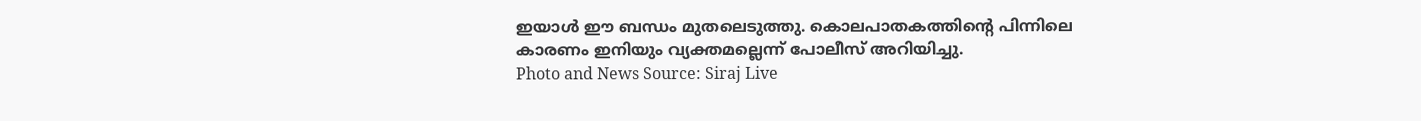ഇയാൾ ഈ ബന്ധം മുതലെടുത്തു. കൊലപാതകത്തിന്റെ പിന്നിലെ കാരണം ഇനിയും വ്യക്തമല്ലെന്ന് പോലീസ് അറിയിച്ചു.
Photo and News Source: Siraj Live